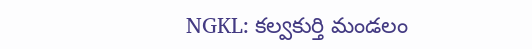NGKL: కల్వకుర్తి మండలం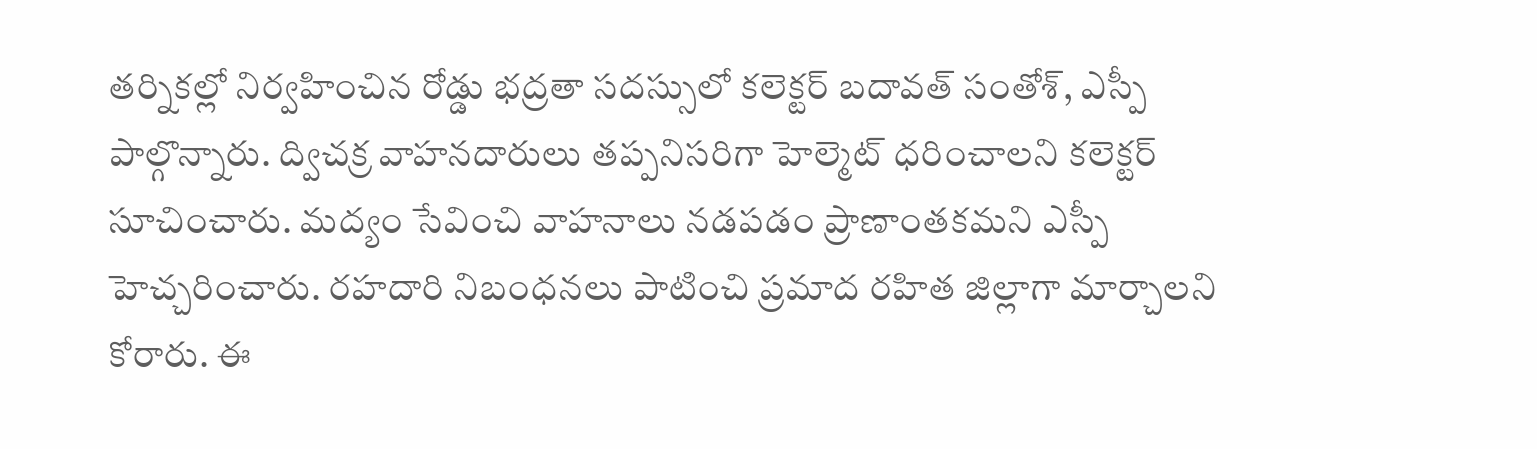తర్నికల్లో నిర్వహించిన రోడ్డు భద్రతా సదస్సులో కలెక్టర్ బదావత్ సంతోశ్, ఎస్పీ పాల్గొన్నారు. ద్విచక్ర వాహనదారులు తప్పనిసరిగా హెల్మెట్ ధరించాలని కలెక్టర్ సూచించారు. మద్యం సేవించి వాహనాలు నడపడం ప్రాణాంతకమని ఎస్పీ హెచ్చరించారు. రహదారి నిబంధనలు పాటించి ప్రమాద రహిత జిల్లాగా మార్చాలని కోరారు. ఈ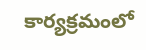కార్యక్రమంలో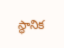స్థానిక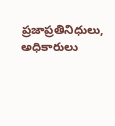ప్రజాప్రతినిధులు, అధికారులు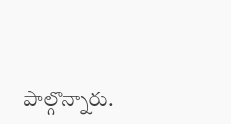పాల్గొన్నారు.